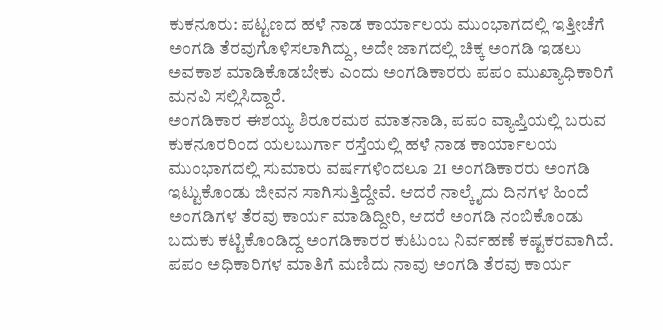ಕುಕನೂರು: ಪಟ್ಟಣದ ಹಳೆ ನಾಡ ಕಾರ್ಯಾಲಯ ಮುಂಭಾಗದಲ್ಲಿ ಇತ್ತೀಚೆಗೆ ಅಂಗಡಿ ತೆರವುಗೊಳಿಸಲಾಗಿದ್ದು, ಅದೇ ಜಾಗದಲ್ಲಿ ಚಿಕ್ಕ ಅಂಗಡಿ ಇಡಲು ಅವಕಾಶ ಮಾಡಿಕೊಡಬೇಕು ಎಂದು ಅಂಗಡಿಕಾರರು ಪಪಂ ಮುಖ್ಯಾಧಿಕಾರಿಗೆ ಮನವಿ ಸಲ್ಲಿಸಿದ್ದಾರೆ.
ಅಂಗಡಿಕಾರ ಈಶಯ್ಯ ಶಿರೂರಮಠ ಮಾತನಾಡಿ, ಪಪಂ ವ್ಯಾಪ್ತಿಯಲ್ಲಿ ಬರುವ ಕುಕನೂರರಿಂದ ಯಲಬುರ್ಗಾ ರಸ್ತೆಯಲ್ಲಿ ಹಳೆ ನಾಡ ಕಾರ್ಯಾಲಯ ಮುಂಭಾಗದಲ್ಲಿ ಸುಮಾರು ವರ್ಷಗಳಿಂದಲೂ 21 ಅಂಗಡಿಕಾರರು ಅಂಗಡಿ ಇಟ್ಟುಕೊಂಡು ಜೀವನ ಸಾಗಿಸುತ್ತಿದ್ದೇವೆ. ಆದರೆ ನಾಲ್ಕೈದು ದಿನಗಳ ಹಿಂದೆ ಅಂಗಡಿಗಳ ತೆರವು ಕಾರ್ಯ ಮಾಡಿದ್ದೀರಿ, ಆದರೆ ಅಂಗಡಿ ನಂಬಿಕೊಂಡು ಬದುಕು ಕಟ್ಟಿಕೊಂಡಿದ್ದ ಅಂಗಡಿಕಾರರ ಕುಟುಂಬ ನಿರ್ವಹಣೆ ಕಷ್ಟಕರವಾಗಿದೆ. ಪಪಂ ಅಧಿಕಾರಿಗಳ ಮಾತಿಗೆ ಮಣಿದು ನಾವು ಅಂಗಡಿ ತೆರವು ಕಾರ್ಯ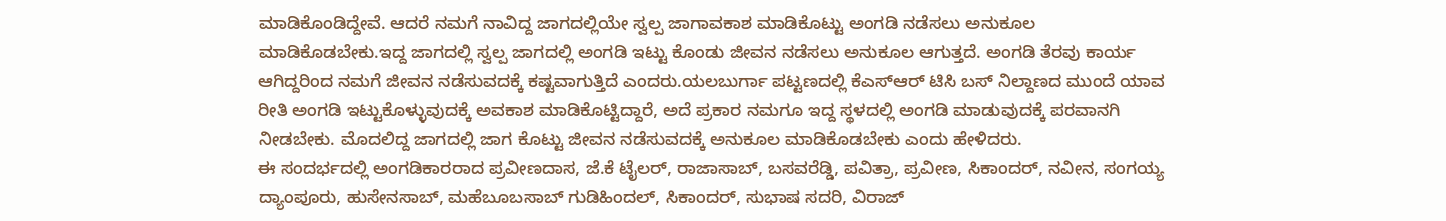ಮಾಡಿಕೊಂಡಿದ್ದೇವೆ. ಆದರೆ ನಮಗೆ ನಾವಿದ್ದ ಜಾಗದಲ್ಲಿಯೇ ಸ್ವಲ್ಪ ಜಾಗಾವಕಾಶ ಮಾಡಿಕೊಟ್ಟು ಅಂಗಡಿ ನಡೆಸಲು ಅನುಕೂಲ ಮಾಡಿಕೊಡಬೇಕು.ಇದ್ದ ಜಾಗದಲ್ಲಿ ಸ್ವಲ್ಪ ಜಾಗದಲ್ಲಿ ಅಂಗಡಿ ಇಟ್ಟು ಕೊಂಡು ಜೀವನ ನಡೆಸಲು ಅನುಕೂಲ ಆಗುತ್ತದೆ. ಅಂಗಡಿ ತೆರವು ಕಾರ್ಯ ಆಗಿದ್ದರಿಂದ ನಮಗೆ ಜೀವನ ನಡೆಸುವದಕ್ಕೆ ಕಷ್ಟವಾಗುತ್ತಿದೆ ಎಂದರು.ಯಲಬುರ್ಗಾ ಪಟ್ಟಣದಲ್ಲಿ ಕೆಎಸ್ಆರ್ ಟಿಸಿ ಬಸ್ ನಿಲ್ದಾಣದ ಮುಂದೆ ಯಾವ ರೀತಿ ಅಂಗಡಿ ಇಟ್ಟುಕೊಳ್ಳುವುದಕ್ಕೆ ಅವಕಾಶ ಮಾಡಿಕೊಟ್ಟಿದ್ದಾರೆ, ಅದೆ ಪ್ರಕಾರ ನಮಗೂ ಇದ್ದ ಸ್ಥಳದಲ್ಲಿ ಅಂಗಡಿ ಮಾಡುವುದಕ್ಕೆ ಪರವಾನಗಿ ನೀಡಬೇಕು. ಮೊದಲಿದ್ದ ಜಾಗದಲ್ಲಿ ಜಾಗ ಕೊಟ್ಟು ಜೀವನ ನಡೆಸುವದಕ್ಕೆ ಅನುಕೂಲ ಮಾಡಿಕೊಡಬೇಕು ಎಂದು ಹೇಳಿದರು.
ಈ ಸಂದರ್ಭದಲ್ಲಿ ಅಂಗಡಿಕಾರರಾದ ಪ್ರವೀಣದಾಸ, ಜೆ.ಕೆ ಟೈಲರ್, ರಾಜಾಸಾಬ್, ಬಸವರೆಡ್ಡಿ, ಪವಿತ್ರಾ, ಪ್ರವೀಣ, ಸಿಕಾಂದರ್, ನವೀನ, ಸಂಗಯ್ಯ ದ್ಯಾಂಪೂರು, ಹುಸೇನಸಾಬ್, ಮಹೆಬೂಬಸಾಬ್ ಗುಡಿಹಿಂದಲ್, ಸಿಕಾಂದರ್, ಸುಭಾಷ ಸದರಿ, ವಿರಾಜ್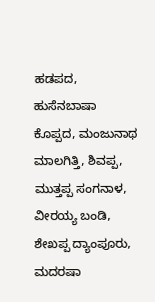ಹಡಪದ, ಹುಸೆನಬಾಷಾ ಕೊಪ್ಪದ, ಮಂಜುನಾಥ ಮಾಲಗಿತ್ತಿ, ಶಿವಪ್ಪ, ಮುತ್ತಪ್ಪ ಸಂಗನಾಳ, ವೀರಯ್ಯ ಬಂಡಿ, ಶೇಖಪ್ಪ ದ್ಯಾಂಪೂರು, ಮದರಷಾ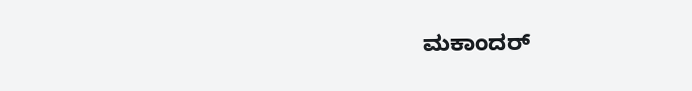ಮಕಾಂದರ್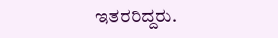ಇತರರಿದ್ದರು.